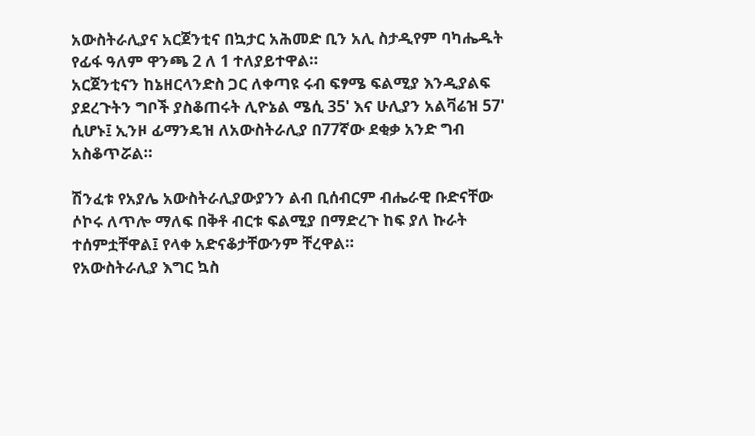አውስትራሊያና አርጀንቲና በኳታር አሕመድ ቢን አሊ ስታዲየም ባካሔዱት የፊፋ ዓለም ዋንጫ 2 ለ 1 ተለያይተዋል።
አርጀንቲናን ከኔዘርላንድስ ጋር ለቀጣዩ ሩብ ፍፃሜ ፍልሚያ እንዲያልፍ ያደረጉትን ግቦች ያስቆጠሩት ሊዮኔል ሜሲ 35' እና ሁሊያን አልቫሬዝ 57' ሲሆኑ፤ ኢንዞ ፊማንዴዝ ለአውስትራሊያ በ77ኛው ደቂቃ አንድ ግብ አስቆጥሯል።

ሽንፈቱ የአያሌ አውስትራሊያውያንን ልብ ቢሰብርም ብሔራዊ ቡድናቸው ሶኮሩ ለጥሎ ማለፍ በቅቶ ብርቱ ፍልሚያ በማድረጉ ከፍ ያለ ኩራት ተሰምቷቸዋል፤ የላቀ አድናቆታቸውንም ቸረዋል።
የአውስትራሊያ እግር ኳስ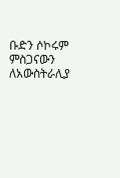ቡድን ሶኮሩም ምስጋናውን ለአውስትራሊያ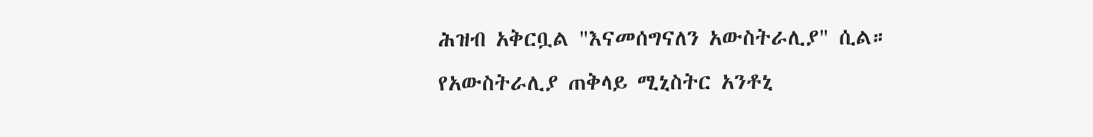ሕዝብ አቅርቧል "እናመሰግናለን አውስትራሊያ" ሲል።
የአውስትራሊያ ጠቅላይ ሚኒስትር አንቶኒ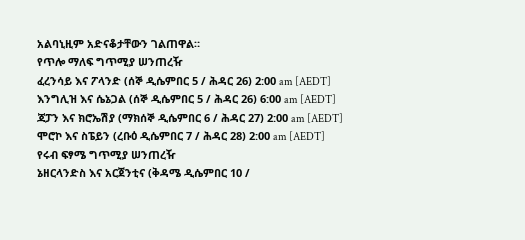አልባኒዚም አድናቆታቸውን ገልጠዋል።
የጥሎ ማለፍ ግጥሚያ ሠንጠረዥ
ፈረንሳይ እና ፖላንድ (ሰኞ ዲሴምበር 5 / ሕዳር 26) 2:00 am [AEDT]
እንግሊዝ እና ሴኔጋል (ሰኞ ዲሴምበር 5 / ሕዳር 26) 6:00 am [AEDT]
ጃፓን እና ክሮኤሽያ (ማክሰኞ ዲሴምበር 6 / ሕዳር 27) 2:00 am [AEDT]
ሞሮኮ እና ስፔይን (ረቡዕ ዲሴምበር 7 / ሕዳር 28) 2:00 am [AEDT]
የሩብ ፍፃሜ ግጥሚያ ሠንጠረዥ
ኔዘርላንድስ እና አርጀንቲና (ቅዳሜ ዲሴምበር 10 /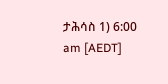ታሕሳስ 1) 6:00 am [AEDT]